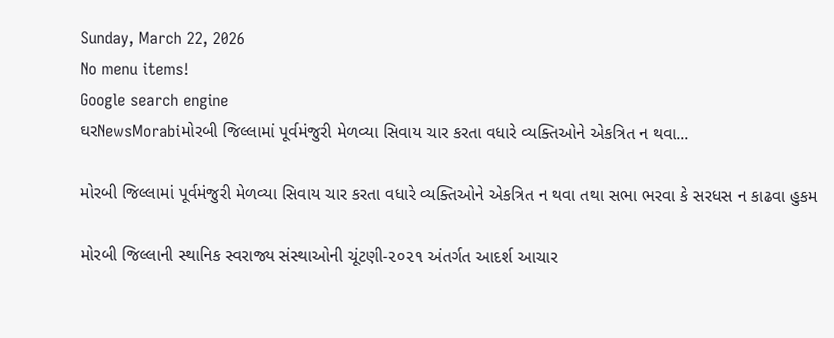Sunday, March 22, 2026
No menu items!
Google search engine
ઘરNewsMorabiમોરબી જિલ્લામાં પૂર્વમંજુરી મેળવ્યા સિવાય ચાર કરતા વધારે વ્યક્તિઓને એકત્રિત ન થવા...

મોરબી જિલ્લામાં પૂર્વમંજુરી મેળવ્યા સિવાય ચાર કરતા વધારે વ્યક્તિઓને એકત્રિત ન થવા તથા સભા ભરવા કે સરધસ ન કાઢવા હુકમ

મોરબી જિલ્લાની સ્થાનિક સ્વરાજ્ય સંસ્થાઓની ચૂંટણી-૨૦૨૧ અંતર્ગત આદર્શ આચાર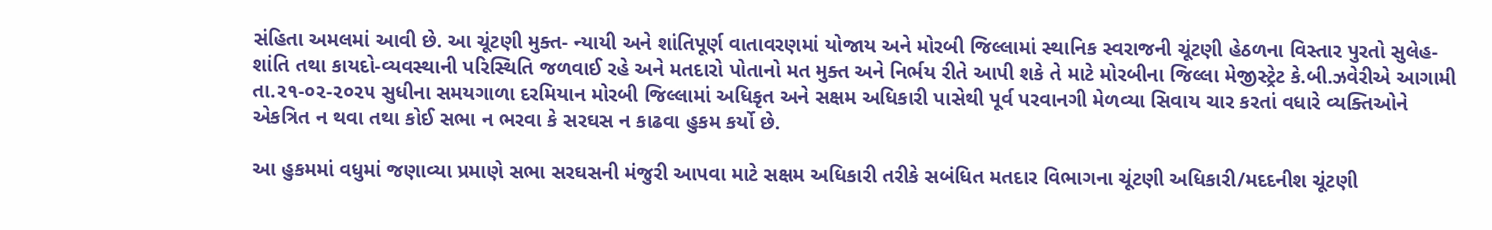સંહિતા અમલમાં આવી છે. આ ચૂંટણી મુક્ત- ન્યાયી અને શાંતિપૂર્ણ વાતાવરણમાં યોજાય અને મોરબી જિલ્લામાં સ્થાનિક સ્વરાજની ચૂંટણી હેઠળના વિસ્તાર પુરતો સુલેહ-શાંતિ તથા કાયદો-વ્યવસ્થાની પરિસ્થિતિ જળવાઈ રહે અને મતદારો પોતાનો મત મુક્ત અને નિર્ભય રીતે આપી શકે તે માટે મોરબીના જિલ્લા મેજીસ્ટ્રેટ કે.બી.ઝવેરીએ આગામી તા.૨૧-૦૨-૨૦૨૫ સુધીના સમયગાળા દરમિયાન મોરબી જિલ્લામાં અધિકૃત અને સક્ષમ અધિકારી પાસેથી પૂર્વ પરવાનગી મેળવ્યા સિવાય ચાર કરતાં વધારે વ્યક્તિઓને એકત્રિત ન થવા તથા કોઈ સભા ન ભરવા કે સરઘસ ન કાઢવા હુકમ કર્યો છે.

આ હુકમમાં વધુમાં જણાવ્યા પ્રમાણે સભા સરઘસની મંજુરી આપવા માટે સક્ષમ અધિકારી તરીકે સબંધિત મતદાર વિભાગના ચૂંટણી અધિકારી/મદદનીશ ચૂંટણી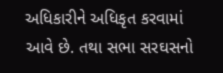અધિકારીને અધિકૃત કરવામાં આવે છે. તથા સભા સરઘસનો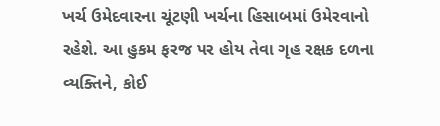ખર્ચ ઉમેદવારના ચૂંટણી ખર્ચના હિસાબમાં ઉમેરવાનો રહેશે. આ હુકમ ફરજ પર હોય તેવા ગૃહ રક્ષક દળના વ્યક્તિને, કોઈ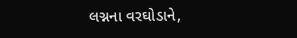લગ્નના વરઘોડાને,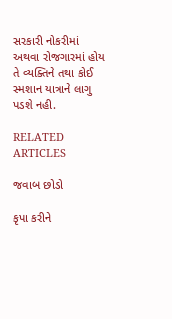સરકારી નોકરીમાં અથવા રોજગારમાં હોય તે વ્યક્તિને તથા કોઈ સ્મશાન યાત્રાને લાગુ પડશે નહી.

RELATED ARTICLES

જવાબ છોડો

કૃપા કરીને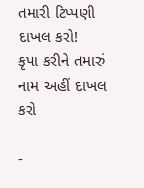તમારી ટિપ્પણી દાખલ કરો!
કૃપા કરીને તમારું નામ અહીં દાખલ કરો

-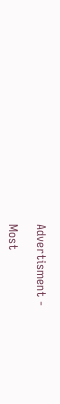Advertisment -

Most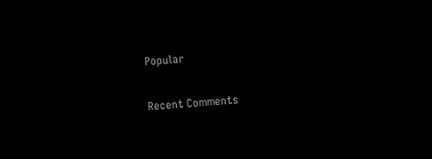Popular

Recent Comments